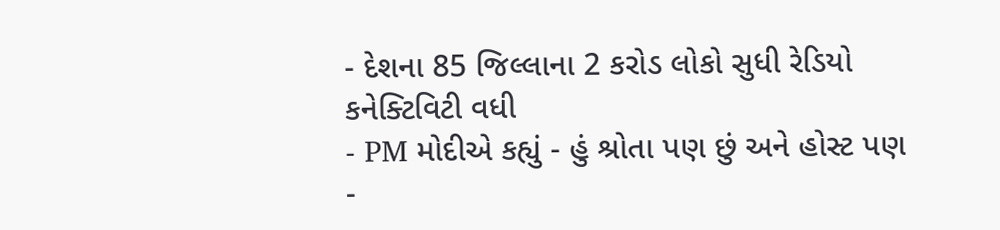- દેશના 85 જિલ્લાના 2 કરોડ લોકો સુધી રેડિયો કનેક્ટિવિટી વધી
- PM મોદીએ કહ્યું - હું શ્રોતા પણ છું અને હોસ્ટ પણ
-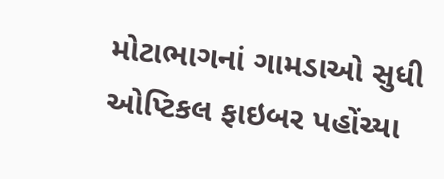મોટાભાગનાં ગામડાઓ સુધી ઓપ્ટિકલ ફાઇબર પહોંચ્યા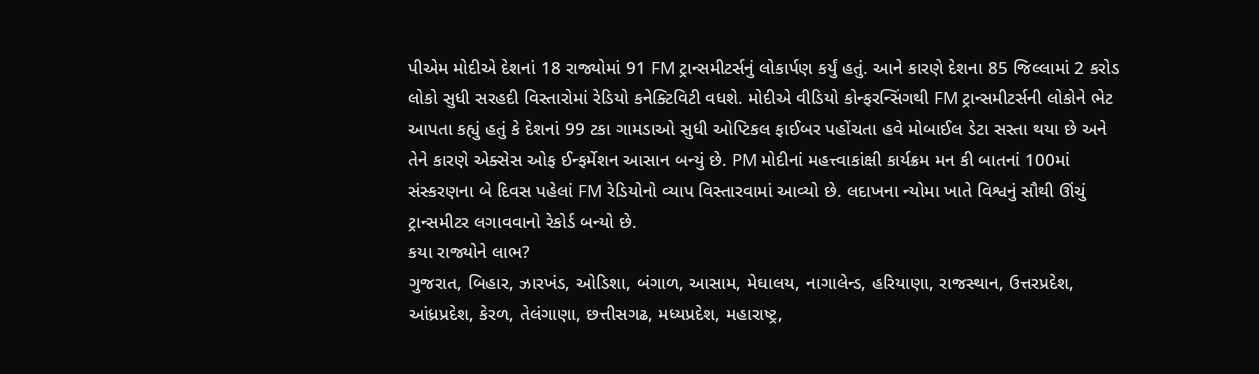પીએમ મોદીએ દેશનાં 18 રાજ્યોમાં 91 FM ટ્રાન્સમીટર્સનું લોકાર્પણ કર્યું હતું. આને કારણે દેશના 85 જિલ્લામાં 2 કરોડ લોકો સુધી સરહદી વિસ્તારોમાં રેડિયો કનેક્ટિવિટી વધશે. મોદીએ વીડિયો કોન્ફરન્સિંગથી FM ટ્રાન્સમીટર્સની લોકોને ભેટ આપતા કહ્યું હતું કે દેશનાં 99 ટકા ગામડાઓ સુધી ઓપ્ટિકલ ફાઈબર પહોંચતા હવે મોબાઈલ ડેટા સસ્તા થયા છે અને તેને કારણે એક્સેસ ઓફ ઈન્ફર્મેશન આસાન બન્યું છે. PM મોદીનાં મહત્ત્વાકાંક્ષી કાર્યક્રમ મન કી બાતનાં 100માં સંસ્કરણના બે દિવસ પહેલાં FM રેડિયોનો વ્યાપ વિસ્તારવામાં આવ્યો છે. લદાખના ન્યોમા ખાતે વિશ્વનું સૌથી ઊંચું ટ્રાન્સમીટર લગાવવાનો રેકોર્ડ બન્યો છે.
કયા રાજ્યોને લાભ?
ગુજરાત, બિહાર, ઝારખંડ, ઓડિશા, બંગાળ, આસામ, મેઘાલય, નાગાલેન્ડ, હરિયાણા, રાજસ્થાન, ઉત્તરપ્રદેશ, આંધ્રપ્રદેશ, કેરળ, તેલંગાણા, છત્તીસગઢ, મધ્યપ્રદેશ, મહારાષ્ટ્ર,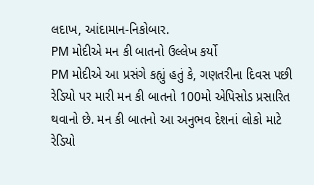લદાખ, આંદામાન-નિકોબાર.
PM મોદીએ મન કી બાતનો ઉલ્લેખ કર્યો
PM મોદીએ આ પ્રસંગે કહ્યું હતું કે, ગણતરીના દિવસ પછી રેડિયો પર મારી મન કી બાતનો 100મો એપિસોડ પ્રસારિત થવાનો છે. મન કી બાતનો આ અનુભવ દેશનાં લોકો માટે રેડિયો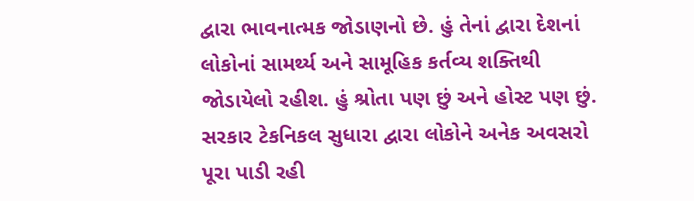દ્વારા ભાવનાત્મક જોડાણનો છે. હું તેનાં દ્વારા દેશનાં લોકોનાં સામર્થ્ય અને સામૂહિક કર્તવ્ય શક્તિથી જોડાયેલો રહીશ. હું શ્રોતા પણ છું અને હોસ્ટ પણ છું. સરકાર ટેકનિકલ સુધારા દ્વારા લોકોને અનેક અવસરો પૂરા પાડી રહી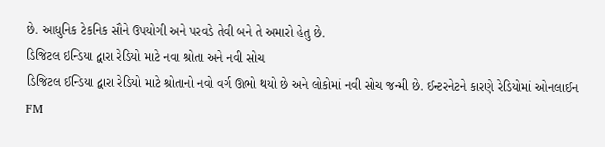છે. આધુનિક ટેકનિક સૌને ઉપયોગી અને પરવડે તેવી બને તે અમારો હેતુ છે.
ડિજિટલ ઇન્ડિયા દ્વારા રેડિયો માટે નવા શ્રોતા અને નવી સોચ
ડિજિટલ ઈન્ડિયા દ્વારા રેડિયો માટે શ્રોતાનો નવો વર્ગ ઊભો થયો છે અને લોકોમાં નવી સોચ જન્મી છે. ઈન્ટરનેટને કારણે રેડિયોમાં ઓનલાઈન FM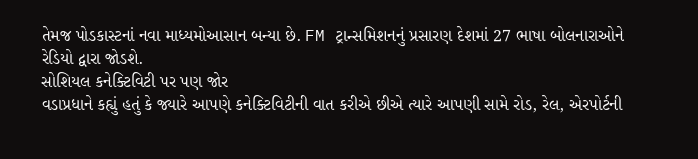તેમજ પોડકાસ્ટનાં નવા માધ્યમોઆસાન બન્યા છે. FM ટ્રાન્સમિશનનું પ્રસારણ દેશમાં 27 ભાષા બોલનારાઓને રેડિયો દ્વારા જોડશે.
સોશિયલ કનેક્ટિવિટી પર પણ જોર
વડાપ્રધાને કહ્યું હતું કે જ્યારે આપણે કનેક્ટિવિટીની વાત કરીએ છીએ ત્યારે આપણી સામે રોડ, રેલ, એરપોર્ટની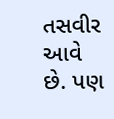તસવીર આવે છે. પણ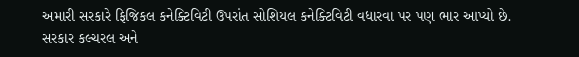અમારી સરકારે ફિજિકલ કનેક્ટિવિટી ઉપરાંત સોશિયલ કનેક્ટિવિટી વધારવા પર પણ ભાર આપ્યો છે. સરકાર કલ્ચરલ અને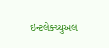ઇન્ટલેક્ચ્યુઅલ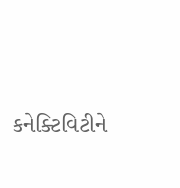કનેક્ટિવિટીને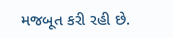મજબૂત કરી રહી છે.